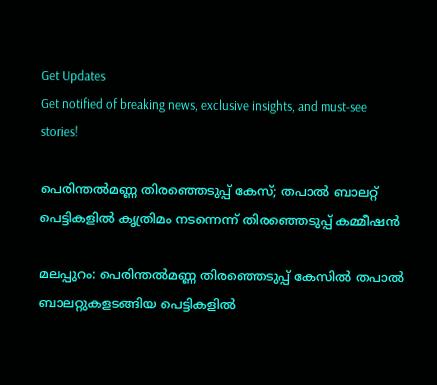Get Updates
Get notified of breaking news, exclusive insights, and must-see stories!

പെരിന്തൽമണ്ണ തിരഞ്ഞെടുപ്പ് കേസ്; തപാൽ ബാലറ്റ് പെട്ടികളിൽ കൃത്രിമം നടന്നെന്ന് തിരഞ്ഞെടുപ്പ് കമ്മീഷൻ

മലപ്പുറം: പെരിന്തൽമണ്ണ തിരഞ്ഞെടുപ്പ് കേസില്‍ തപാൽ ബാലറ്റുകളടങ്ങിയ പെട്ടികളിൽ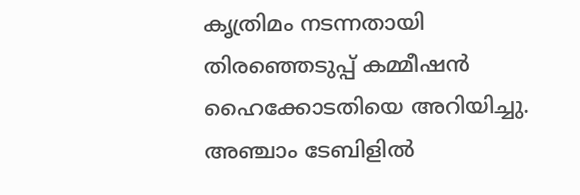കൃത്രിമം നടന്നതായി തിരഞ്ഞെടുപ്പ് കമ്മീഷൻ ഹൈക്കോടതിയെ അറിയിച്ചു. അഞ്ചാം ടേബിളിൽ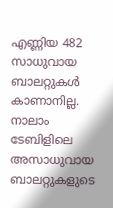എണ്ണിയ 482 സാധുവായ ബാലറ്റുകൾ കാണാനില്ല. നാലാം ടേബിളിലെ അസാധുവായ ബാലറ്റുകളുടെ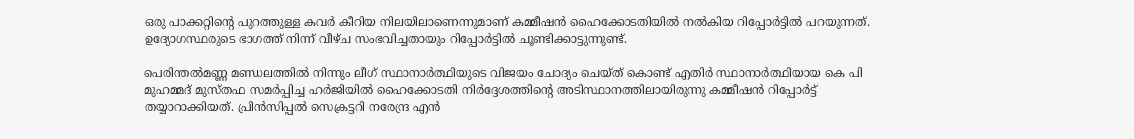ഒരു പാക്കറ്റിന്‍റെ പുറത്തുള്ള കവർ കീറിയ നിലയിലാണെന്നുമാണ് കമ്മീഷൻ ഹൈക്കോടതിയിൽ നൽകിയ റിപ്പോർട്ടിൽ പറയുന്നത്. ഉദ്യോഗസ്ഥരുടെ ഭാഗത്ത് നിന്ന് വീഴ്ച സംഭവിച്ചതായും റിപ്പോർട്ടിൽ ചൂണ്ടിക്കാട്ടുന്നുണ്ട്.

പെരിന്തൽമണ്ണ മണ്ഡലത്തിൽ നിന്നും ലീഗ് സ്ഥാനാർത്ഥിയുടെ വിജയം ചോദ്യം ചെയ്ത് കൊണ്ട് എതിർ സ്ഥാനാർത്ഥിയായ കെ പി മുഹമ്മദ് മുസ്തഫ സമർപ്പിച്ച ഹർജിയിൽ ഹൈക്കോടതി നിർദ്ദേശത്തിന്റെ അടിസ്ഥാനത്തിലായിരുന്നു കമ്മീഷൻ റിപ്പോർട്ട് തയ്യാറാക്കിയത്. പ്രിൻസിപ്പൽ സെക്രട്ടറി നരേന്ദ്ര എൻ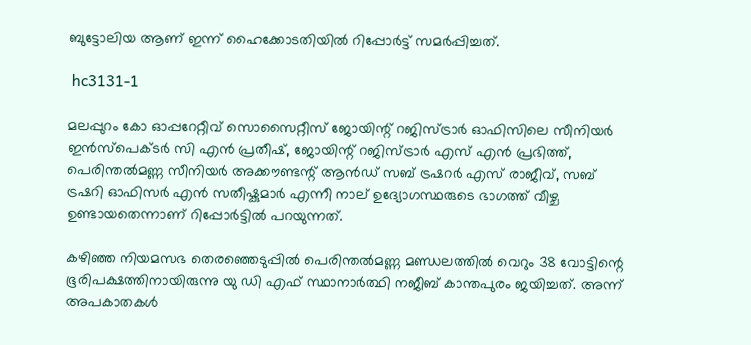ബുട്ടോലിയ ആണ് ഇന്ന് ഹൈക്കോടതിയിൽ റിപ്പോർട്ട് സമർപ്പിച്ചത്.

 hc3131-1

മലപ്പുറം കോ ഓപ്പറേറ്റീവ് സൊസൈറ്റീസ് ജോയിന്റ് റജിസ്ട്രാർ ഓഫിസിലെ സീനിയർ ഇൻസ്പെക്ടർ സി എൻ പ്രതീഷ്, ജോയിന്റ് റജിസ്ട്രാർ എസ് എൻ പ്രഭിത്ത്, പെരിന്തൽമണ്ണ സീനിയർ അക്കൗണ്ടന്റ് ആൻഡ് സബ് ട്രഷറർ എസ് രാജീവ്, സബ് ട്രഷറി ഓഫിസർ എൻ സതീഷ്കുമാർ എന്നീ നാല് ഉദ്യോഗസ്ഥരുടെ ഭാഗത്ത് വീഴ്ച ഉണ്ടായതെന്നാണ് റിപ്പോർട്ടിൽ പറയുന്നത്.

കഴിഞ്ഞ നിയമസഭ തെരഞ്ഞെടുപ്പില്‍ പെരിന്തല്‍മണ്ണ മണ്ഡലത്തില്‍ വെറും 38 വോട്ടിന്റെ ഭൂരിപക്ഷത്തിനായിരുന്നു യു ഡി എഫ് സ്ഥാനാർത്ഥി നജീബ് കാന്തപുരം ജയിച്ചത്. അന്ന് അപകാതകൾ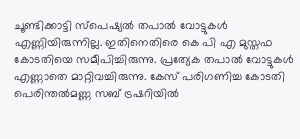ചൂണ്ടിക്കാട്ടി സ്പെഷ്യൽ തപാൽ വോട്ടുകൾ എണ്ണിയിരുന്നില്ല. ഇതിനെതിരെ കെ പി എ മുസ്തഫ കോടതിയെ സമീപിച്ചിരുന്നു. പ്രത്യേക തപാല്‍ വോട്ടുകള്‍ എണ്ണാതെ മാറ്റിവച്ചിരുന്നു. കേസ് പരിഗണിച്ച കോടതി പെരിന്തല്‍മണ്ണ സബ് ട്രഷറിയില്‍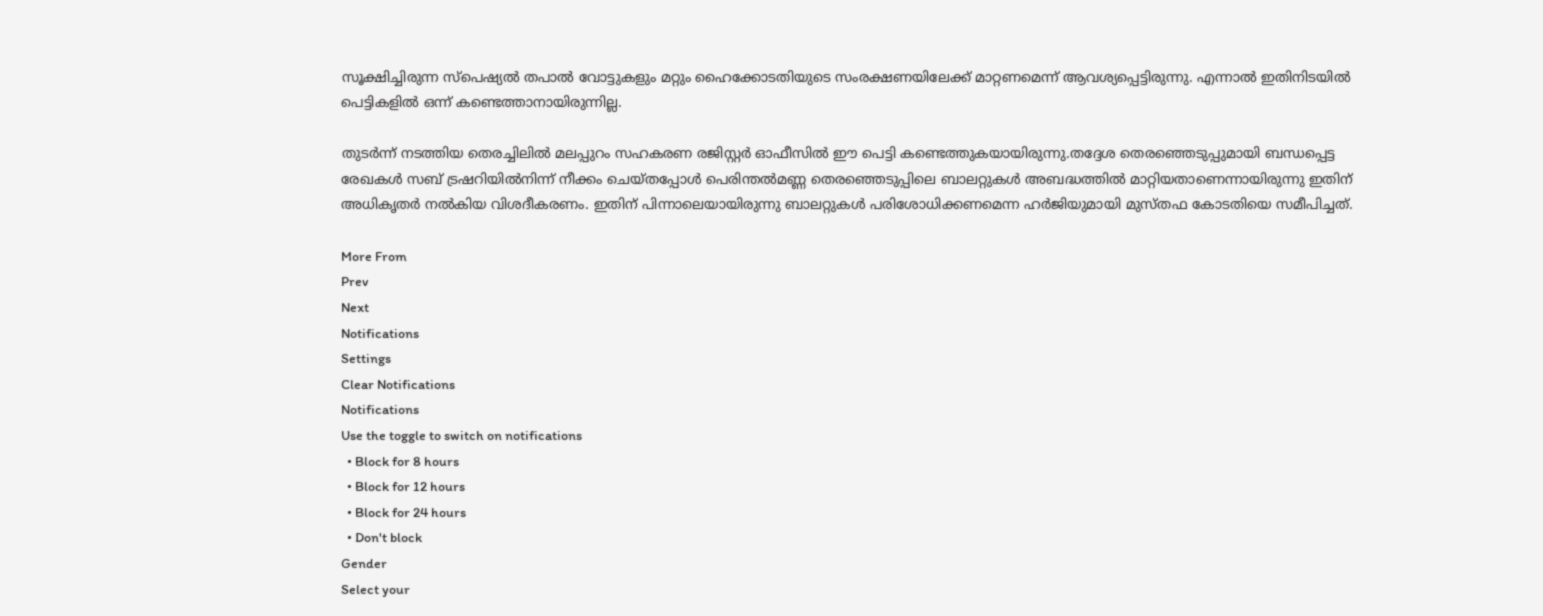സൂക്ഷിച്ചിരുന്ന സ്‌പെഷ്യല്‍ തപാല്‍ വോട്ടുകളും മറ്റും ഹൈക്കോടതിയുടെ സംരക്ഷണയിലേക്ക് മാറ്റണമെന്ന് ആവശ്യപ്പെട്ടിരുന്നു. എന്നാൽ ഇതിനിടയിൽ പെട്ടികളിൽ ഒന്ന് കണ്ടെത്താനായിരുന്നില്ല.

തുടർന്ന് നടത്തിയ തെരച്ചിലിൽ മലപ്പുറം സഹകരണ രജിസ്റ്റര്‍ ഓഫീസില്‍ ഈ പെട്ടി കണ്ടെത്തുകയായിരുന്നു.തദ്ദേശ തെരഞ്ഞെടുപ്പുമായി ബന്ധപ്പെട്ട രേഖകൾ സബ് ട്രഷറിയിൽനിന്ന് നീക്കം ചെയ്തപ്പോൾ പെരിന്തൽമണ്ണ തെരഞ്ഞെടുപ്പിലെ ബാലറ്റുകൾ അബദ്ധത്തിൽ മാറ്റിയതാണെന്നായിരുന്നു ഇതിന് അധികൃതർ നൽകിയ വിശദീകരണം. ഇതിന് പിന്നാലെയായിരുന്നു ബാലറ്റുകൾ പരിശോധിക്കണമെന്ന ഹർജിയുമായി മുസ്തഫ കോടതിയെ സമീപിച്ചത്.

More From
Prev
Next
Notifications
Settings
Clear Notifications
Notifications
Use the toggle to switch on notifications
  • Block for 8 hours
  • Block for 12 hours
  • Block for 24 hours
  • Don't block
Gender
Select your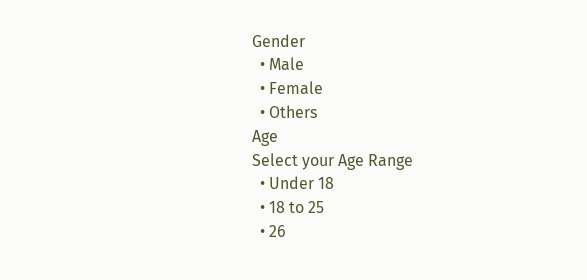Gender
  • Male
  • Female
  • Others
Age
Select your Age Range
  • Under 18
  • 18 to 25
  • 26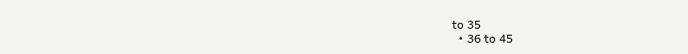to 35
  • 36 to 45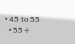• 45 to 55
  • 55+